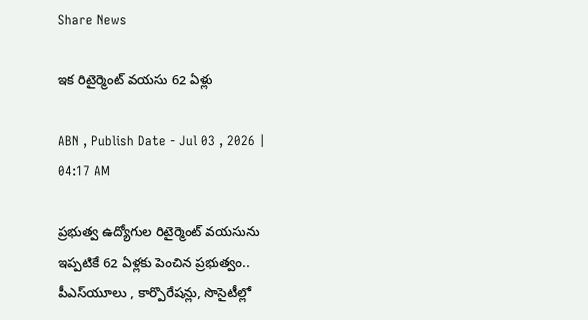Share News

ఇక రిటైర్మెంట్‌ వయసు 62 ఏళ్లు

ABN , Publish Date - Jul 03 , 2026 | 04:17 AM

ప్రభుత్వ ఉద్యోగుల రిటైర్మెంట్‌ వయసును ఇప్పటికే 62 ఏళ్లకు పెంచిన ప్రభుత్వం.. పీఎస్‌యూలు , కార్పొరేషన్లు, సొసైటీల్లో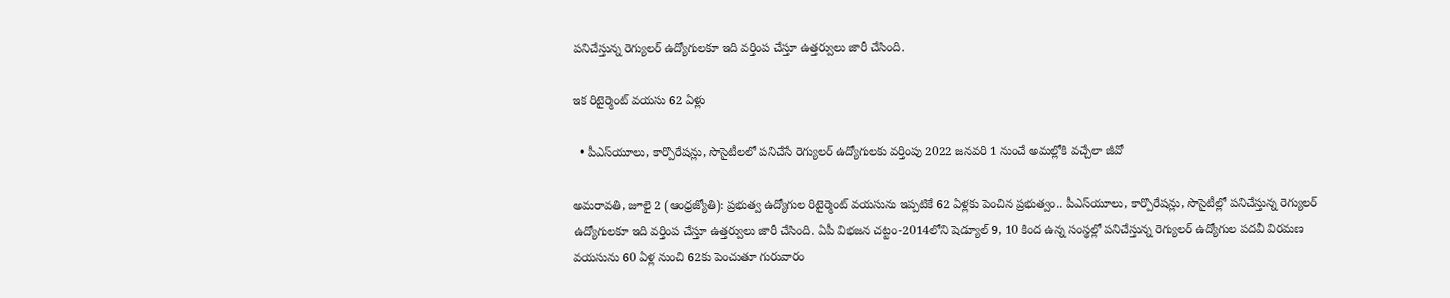పనిచేస్తున్న రెగ్యులర్‌ ఉద్యోగులకూ ఇది వర్తింప చేస్తూ ఉత్తర్వులు జారీ చేసింది.

ఇక రిటైర్మెంట్‌ వయసు 62 ఏళ్లు

  • పీఎస్‌యూలు, కార్పొరేషన్లు, సొసైటీలలో పనిచేసే రెగ్యులర్‌ ఉద్యోగులకు వర్తింపు 2022 జనవరి 1 నుంచే అమల్లోకి వచ్చేలా జీవో

అమరావతి, జూలై 2 (ఆంధ్రజ్యోతి): ప్రభుత్వ ఉద్యోగుల రిటైర్మెంట్‌ వయసును ఇప్పటికే 62 ఏళ్లకు పెంచిన ప్రభుత్వం.. పీఎస్‌యూలు, కార్పొరేషన్లు, సొసైటీల్లో పనిచేస్తున్న రెగ్యులర్‌ ఉద్యోగులకూ ఇది వర్తింప చేస్తూ ఉత్తర్వులు జారీ చేసింది. ఏపీ విభజన చట్టం-2014లోని షెడ్యూల్‌ 9, 10 కింద ఉన్న సంస్థల్లో పనిచేస్తున్న రెగ్యులర్‌ ఉద్యోగుల పదవీ విరమణ వయసును 60 ఏళ్ల నుంచి 62కు పెంచుతూ గురువారం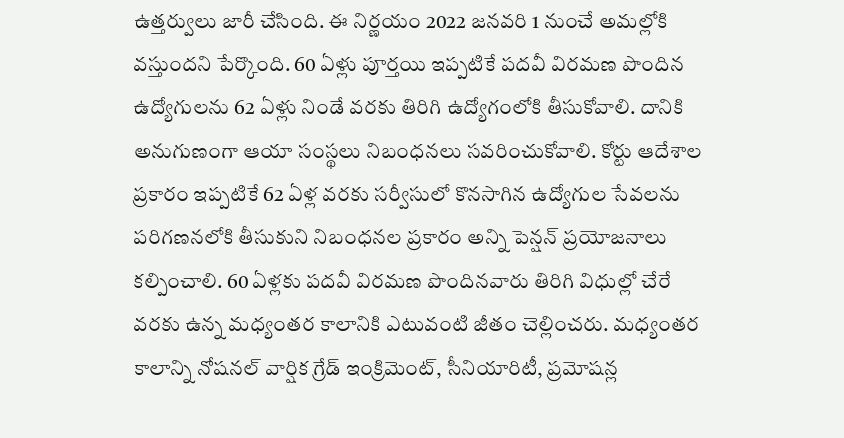ఉత్తర్వులు జారీ చేసింది. ఈ నిర్ణయం 2022 జనవరి 1 నుంచే అమల్లోకి వస్తుందని పేర్కొంది. 60 ఏళ్లు పూర్తయి ఇప్పటికే పదవీ విరమణ పొందిన ఉద్యోగులను 62 ఏళ్లు నిండే వరకు తిరిగి ఉద్యోగంలోకి తీసుకోవాలి. దానికి అనుగుణంగా ఆయా సంస్థలు నిబంధనలు సవరించుకోవాలి. కోర్టు ఆదేశాల ప్రకారం ఇప్పటికే 62 ఏళ్ల వరకు సర్వీసులో కొనసాగిన ఉద్యోగుల సేవలను పరిగణనలోకి తీసుకుని నిబంధనల ప్రకారం అన్ని పెన్షన్‌ ప్రయోజనాలు కల్పించాలి. 60 ఏళ్లకు పదవీ విరమణ పొందినవారు తిరిగి విధుల్లో చేరే వరకు ఉన్న మధ్యంతర కాలానికి ఎటువంటి జీతం చెల్లించరు. మధ్యంతర కాలాన్ని నోషనల్‌ వార్షిక గ్రేడ్‌ ఇంక్రిమెంట్‌, సీనియారిటీ, ప్రమోషన్ల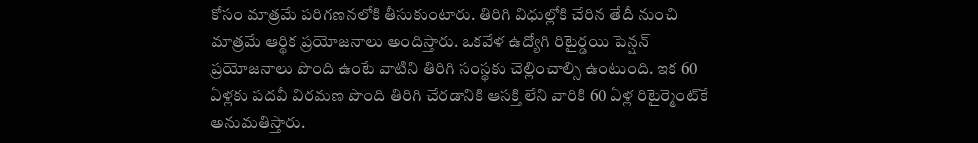కోసం మాత్రమే పరిగణనలోకి తీసుకుంటారు. తిరిగి విధుల్లోకి చేరిన తేదీ నుంచి మాత్రమే ఆర్థిక ప్రయోజనాలు అందిస్తారు. ఒకవేళ ఉద్యోగి రిటైర్డయి పెన్షన్‌ ప్రయోజనాలు పొంది ఉంటే వాటిని తిరిగి సంస్థకు చెల్లించాల్సి ఉంటుంది. ఇక 60 ఏళ్లకు పదవీ విరమణ పొంది తిరిగి చేరడానికి ఆసక్తి లేని వారికి 60 ఏళ్ల రిటైర్మెంట్‌కే అనుమతిస్తారు.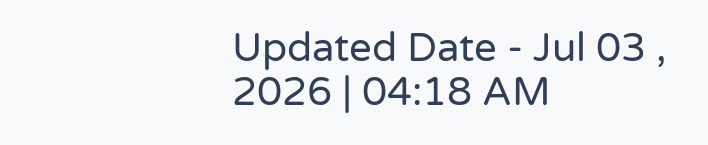Updated Date - Jul 03 , 2026 | 04:18 AM